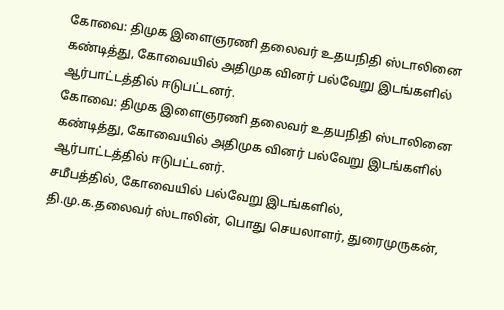கோவை: திமுக இளைஞரணி தலைவர் உதயநிதி ஸ்டாலினை கண்டித்து, கோவையில் அதிமுக வினர் பல்வேறு இடங்களில் ஆர்பாட்டத்தில் ஈடுபட்டனர்.
கோவை: திமுக இளைஞரணி தலைவர் உதயநிதி ஸ்டாலினை கண்டித்து, கோவையில் அதிமுக வினர் பல்வேறு இடங்களில் ஆர்பாட்டத்தில் ஈடுபட்டனர்.
சமீபத்தில், கோவையில் பல்வேறு இடங்களில், தி.மு.க.தலைவர் ஸ்டாலின், பொது செயலாளர், துரைமுருகன்,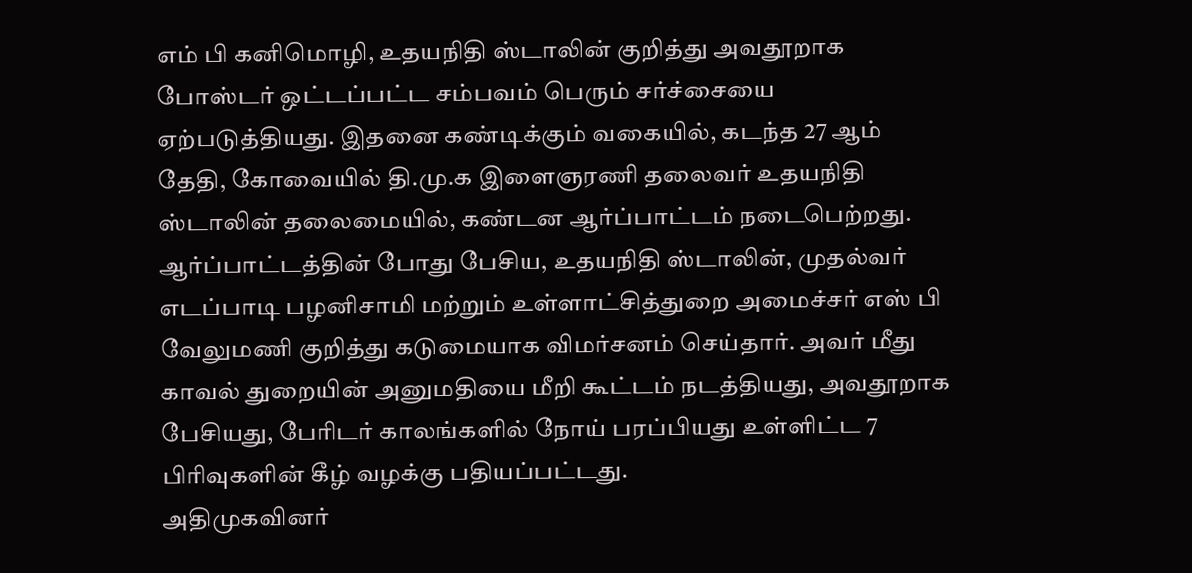எம் பி கனிமொழி, உதயநிதி ஸ்டாலின் குறித்து அவதூறாக போஸ்டர் ஒட்டப்பட்ட சம்பவம் பெரும் சர்ச்சையை ஏற்படுத்தியது. இதனை கண்டிக்கும் வகையில், கடந்த 27 ஆம் தேதி, கோவையில் தி.மு.க இளைஞரணி தலைவர் உதயநிதி ஸ்டாலின் தலைமையில், கண்டன ஆர்ப்பாட்டம் நடைபெற்றது.
ஆர்ப்பாட்டத்தின் போது பேசிய, உதயநிதி ஸ்டாலின், முதல்வர் எடப்பாடி பழனிசாமி மற்றும் உள்ளாட்சித்துறை அமைச்சர் எஸ் பி வேலுமணி குறித்து கடுமையாக விமர்சனம் செய்தார். அவர் மீது காவல் துறையின் அனுமதியை மீறி கூட்டம் நடத்தியது, அவதூறாக பேசியது, பேரிடர் காலங்களில் நோய் பரப்பியது உள்ளிட்ட 7 பிரிவுகளின் கீழ் வழக்கு பதியப்பட்டது.
அதிமுகவினர்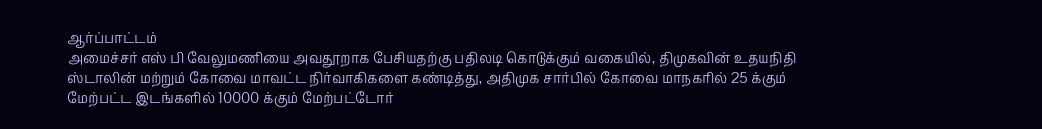ஆர்ப்பாட்டம்
அமைச்சர் எஸ் பி வேலுமணியை அவதூறாக பேசியதற்கு பதிலடி கொடுக்கும் வகையில், திமுகவின் உதயநிதி ஸ்டாலின் மற்றும் கோவை மாவட்ட நிர்வாகிகளை கண்டித்து, அதிமுக சார்பில் கோவை மாநகரில் 25 க்கும் மேற்பட்ட இடங்களில் 10000 க்கும் மேற்பட்டோர்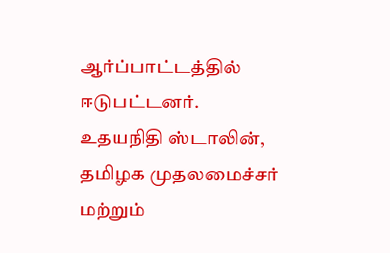ஆர்ப்பாட்டத்தில் ஈடுபட்டனர்.
உதயநிதி ஸ்டாலின், தமிழக முதலமைச்சர் மற்றும்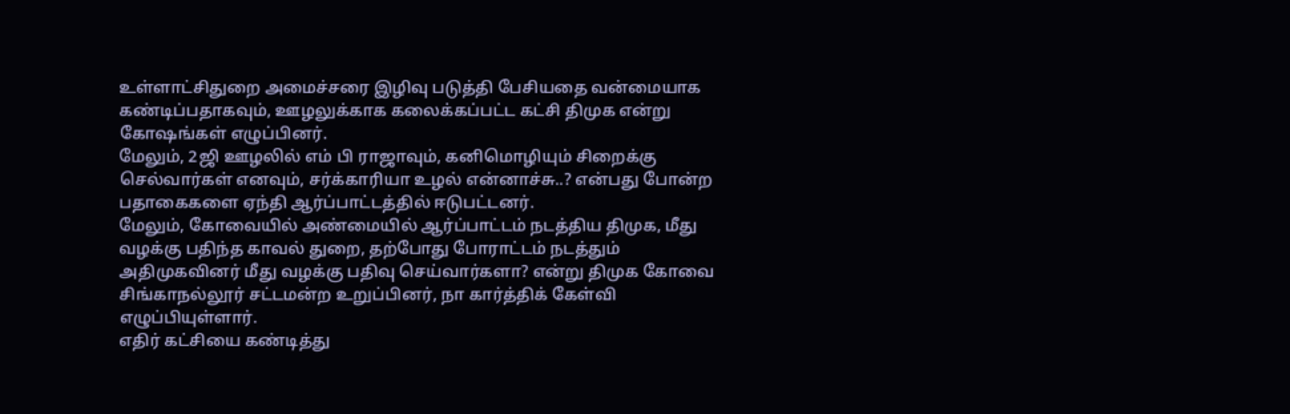உள்ளாட்சிதுறை அமைச்சரை இழிவு படுத்தி பேசியதை வன்மையாக கண்டிப்பதாகவும், ஊழலுக்காக கலைக்கப்பட்ட கட்சி திமுக என்று கோஷங்கள் எழுப்பினர்.
மேலும், 2ஜி ஊழலில் எம் பி ராஜாவும், கனிமொழியும் சிறைக்கு செல்வார்கள் எனவும், சர்க்காரியா உழல் என்னாச்சு..? என்பது போன்ற பதாகைகளை ஏந்தி ஆர்ப்பாட்டத்தில் ஈடுபட்டனர்.
மேலும், கோவையில் அண்மையில் ஆர்ப்பாட்டம் நடத்திய திமுக, மீது வழக்கு பதிந்த காவல் துறை, தற்போது போராட்டம் நடத்தும் அதிமுகவினர் மீது வழக்கு பதிவு செய்வார்களா? என்று திமுக கோவை சிங்காநல்லூர் சட்டமன்ற உறுப்பினர், நா கார்த்திக் கேள்வி எழுப்பியுள்ளார்.
எதிர் கட்சியை கண்டித்து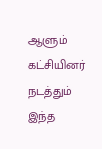ஆளும் கட்சியினர் நடத்தும் இந்த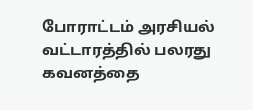போராட்டம் அரசியல் வட்டாரத்தில் பலரது கவனத்தை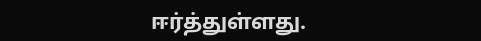ஈர்த்துள்ளது.